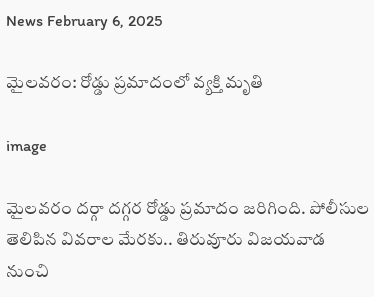News February 6, 2025

మైలవరం: రోడ్డు ప్రమాదంలో వ్యక్తి మృతి

image

మైలవరం దర్గా దగ్గర రోడ్డు ప్రమాదం జరిగింది. పోలీసుల తెలిపిన వివరాల మేరకు.. తిరువూరు విజయవాడ నుంచి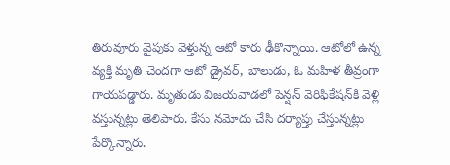తిరువూరు వైపుకు వెళ్తున్న ఆటో కారు ఢీకొన్నాయి. ఆటోలో ఉన్న వ్యక్తి మృతి చెందగా ఆటో డ్రైవర్, బాలుడు, ఓ మహిళ తీవ్రంగా గాయపడ్డారు. మృతుడు విజయవాడలో పెన్షన్ వెరిఫికేషన్‌కి వెళ్లి వస్తున్నట్లు తెలిపారు. కేసు నమోదు చేసి దర్యాప్తు చేస్తున్నట్లు పేర్కొన్నారు.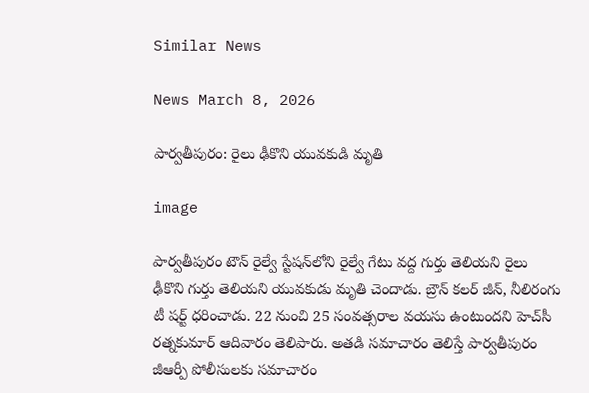Similar News

News March 8, 2026

పార్వతీపురం: రైలు ఢీకొని యువకుడి మృతి

image

పార్వతీపురం టౌన్ రైల్వే స్టేషన్‌లోని రైల్వే గేటు వద్ద గుర్తు తెలియని రైలు ఢీకొని గుర్తు తెలియని యువకుడు మృతి చెందాడు. బ్రౌన్ కలర్ జీన్, నీలిరంగు టీ షర్ట్ ధరించాడు. 22 నుంచి 25 సంవత్సరాల వయసు ఉంటుందని హెచ్‌సీ రత్నకుమార్ ఆదివారం తెలిపారు. అతడి సమాచారం తెలిస్తే పార్వతీపురం జీఆర్పీ పోలీసులకు సమాచారం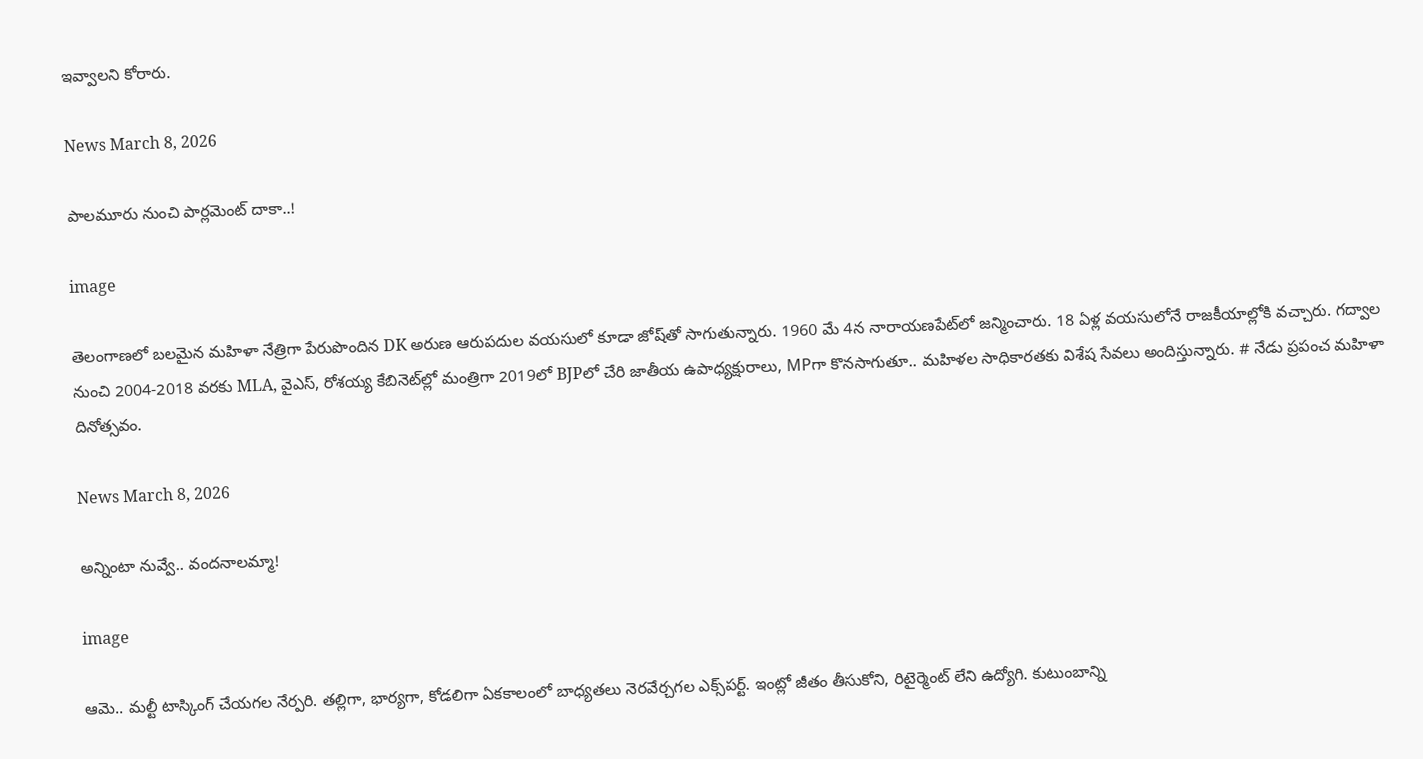ఇవ్వాలని కోరారు.

News March 8, 2026

పాలమూరు నుంచి పార్లమెంట్ దాకా..!

image

తెలంగాణలో బలమైన మహిళా నేత్రిగా పేరుపొందిన DK అరుణ ఆరుపదుల వయసులో కూడా జోష్‌తో సాగుతున్నారు. 1960 మే 4న నారాయణపేట్‌లో జన్మించారు. 18 ఏళ్ల వయసులోనే రాజకీయాల్లోకి వచ్చారు. గద్వాల నుంచి 2004-2018 వరకు MLA, వైఎస్‌, రోశయ్య కేబినెట్‌ల్లో మంత్రిగా 2019లో BJPలో చేరి జాతీయ ఉపాధ్యక్షురాలు, MPగా కొనసాగుతూ.. మహిళల సాధికారతకు విశేష సేవలు అందిస్తున్నారు. # నేడు ప్రపంచ మహిళా దినోత్సవం.

News March 8, 2026

అన్నింటా నువ్వే.. వందనాలమ్మా!

image

ఆమె.. మల్టీ టాస్కింగ్ చేయగల నేర్పరి. తల్లిగా, భార్యగా, కోడలిగా ఏకకాలంలో బాధ్యతలు నెరవేర్చగల ఎక్స్‌పర్ట్. ఇంట్లో జీతం తీసుకోని, రిటైర్మెంట్ లేని ఉద్యోగి. కుటుంబాన్ని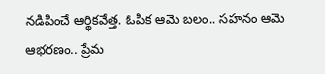నడిపించే ఆర్థికవేత్త. ఓపిక ఆమె బలం.. సహనం ఆమె ఆభరణం.. ప్రేమ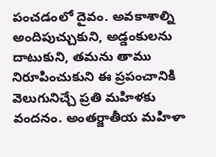పంచడంలో దైవం. అవకాశాల్ని అందిపుచ్చుకుని, అడ్డంకులను దాటుకుని, తమను తాము నిరూపించుకుని ఈ ప్రపంచానికి వెలుగునిచ్చే ప్రతి మహిళకు వందనం. అంతర్జాతీయ మహిళా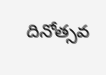దినోత్సవ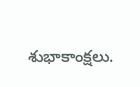శుభాకాంక్షలు.